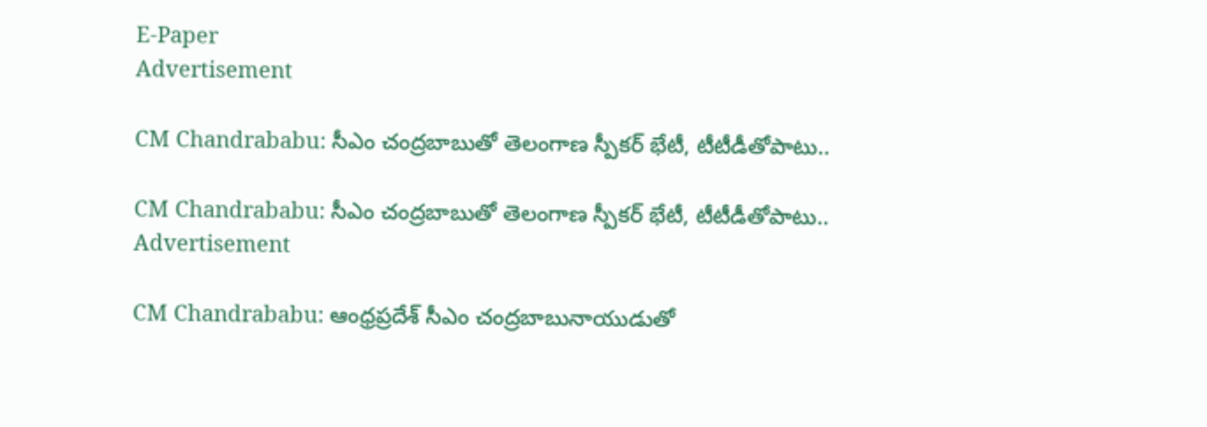E-Paper
Advertisement

CM Chandrababu: సీఎం చంద్రబాబుతో తెలంగాణ స్పీకర్ భేటీ, టీటీడీతోపాటు..

CM Chandrababu: సీఎం చంద్రబాబుతో తెలంగాణ స్పీకర్ భేటీ, టీటీడీతోపాటు..
Advertisement

CM Chandrababu: ఆంధ్రప్రదేశ్ సీఎం చంద్రబాబునాయుడుతో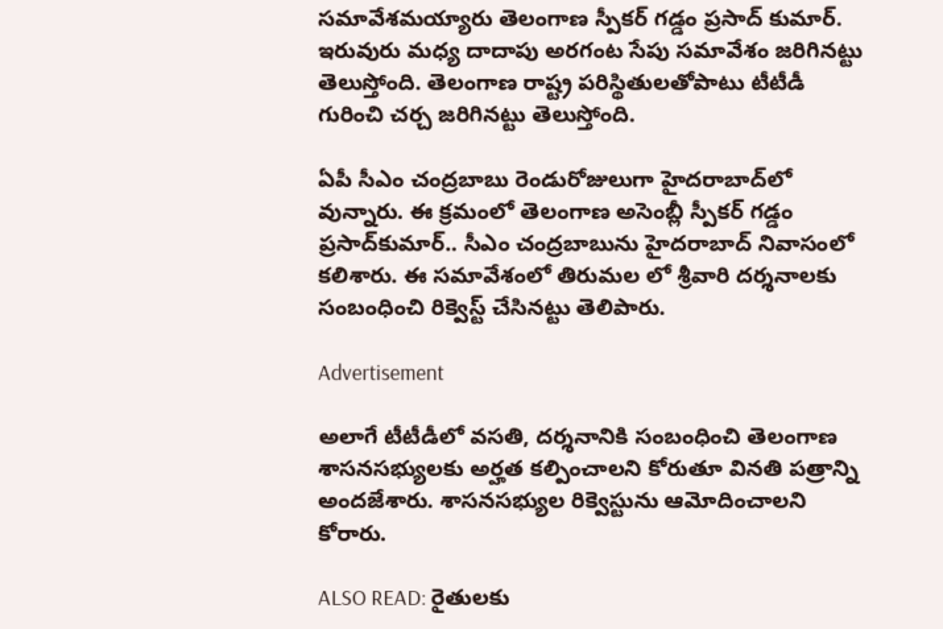సమావేశమయ్యారు తెలంగాణ స్పీకర్ గడ్డం ప్రసాద్ కుమార్. ఇరువురు మధ్య దాదాపు అరగంట సేపు సమావేశం జరిగినట్టు తెలుస్తోంది. తెలంగాణ రాష్ట్ర పరిస్థితులతోపాటు టీటీడీ గురించి చర్చ జరిగినట్టు తెలుస్తోంది.

ఏపీ సీఎం చంద్రబాబు రెండురోజులుగా హైదరాబాద్‌లో వున్నారు. ఈ క్రమంలో తెలంగాణ అసెంబ్లీ స్పీకర్ గడ్డం ప్రసాద్‌కుమార్.. సీఎం చంద్రబాబును హైదరాబాద్ నివాసంలో కలిశారు. ఈ సమావేశంలో తిరుమల లో శ్రీవారి దర్శనాలకు సంబంధించి రిక్వెస్ట్ చేసినట్టు తెలిపారు.

Advertisement

అలాగే టీటీడీలో వసతి, దర్శనానికి సంబంధించి తెలంగాణ శాసనసభ్యులకు అర్హత కల్పించాలని కోరుతూ వినతి పత్రాన్ని అందజేశారు. శాసనసభ్యుల రిక్వెస్టును ఆమోదించాలని కోరారు.

ALSO READ: రైతులకు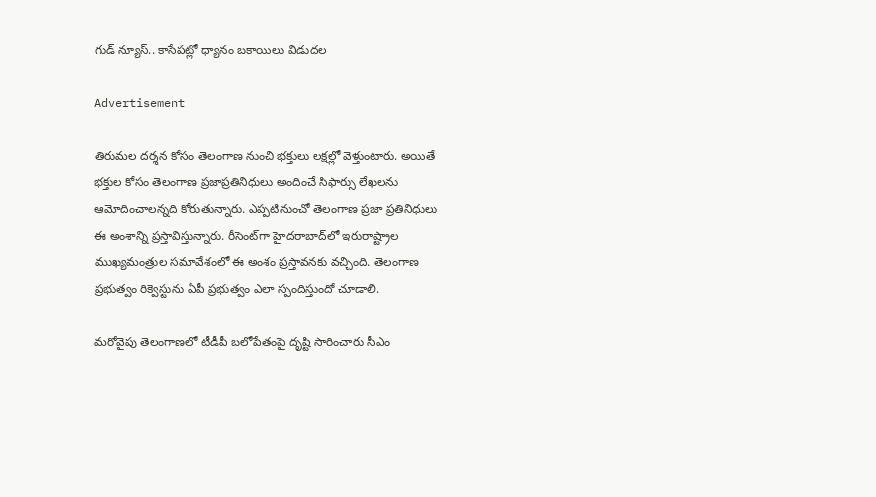గుడ్ న్యూస్.. కాసేపట్లో ధ్యానం బకాయిలు విడుదల

Advertisement

తిరుమల దర్శన కోసం తెలంగాణ నుంచి భక్తులు లక్షల్లో వెళ్తుంటారు. అయితే భక్తుల కోసం తెలంగాణ ప్రజాప్రతినిధులు అందించే సిఫార్సు లేఖలను ఆమోదించాలన్నది కోరుతున్నారు. ఎప్పటినుంచో తెలంగాణ ప్రజా ప్రతినిధులు ఈ అంశాన్ని ప్రస్తావిస్తున్నారు. రీసెంట్‌గా హైదరాబాద్‌లో ఇరురాష్ట్రాల ముఖ్యమంత్రుల సమావేశంలో ఈ అంశం ప్రస్తావనకు వచ్చింది. తెలంగాణ ప్రభుత్వం రిక్వెస్టును ఏపీ ప్రభుత్వం ఎలా స్పందిస్తుందో చూడాలి.

మరోవైపు తెలంగాణలో టీడీపీ బలోపేతంపై దృష్టి సారించారు సీఎం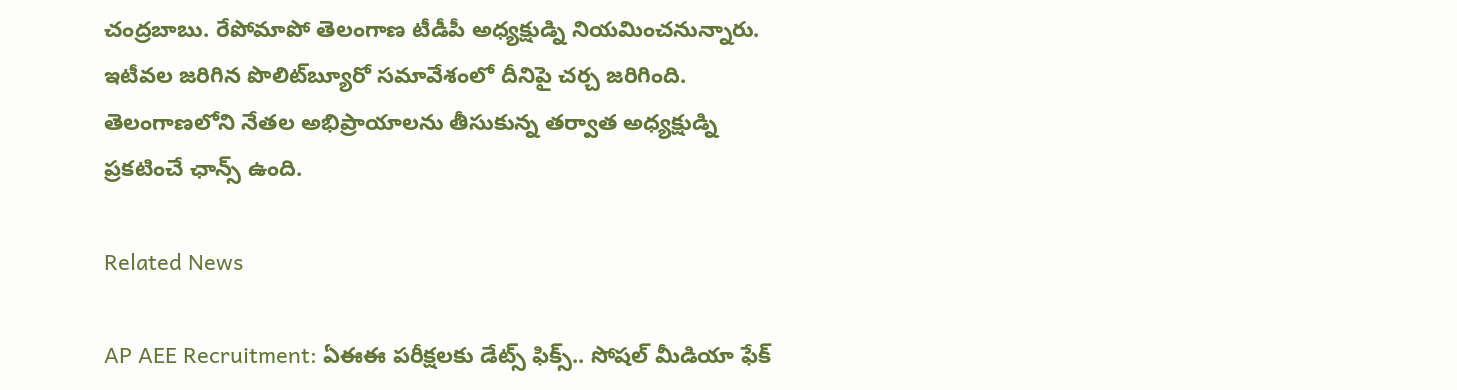చంద్రబాబు. రేపోమాపో తెలంగాణ టీడీపీ అధ్యక్షుడ్ని నియమించనున్నారు. ఇటీవల జరిగిన పొలిట్‌బ్యూరో సమావేశంలో దీనిపై చర్చ జరిగింది. తెలంగాణలోని నేతల అభిప్రాయాలను తీసుకున్న తర్వాత అధ్యక్షుడ్ని ప్రకటించే ఛాన్స్ ఉంది.

Related News

AP AEE Recruitment: ఏఈఈ పరీక్షలకు డేట్స్ ఫిక్స్.. సోషల్ మీడియా ఫేక్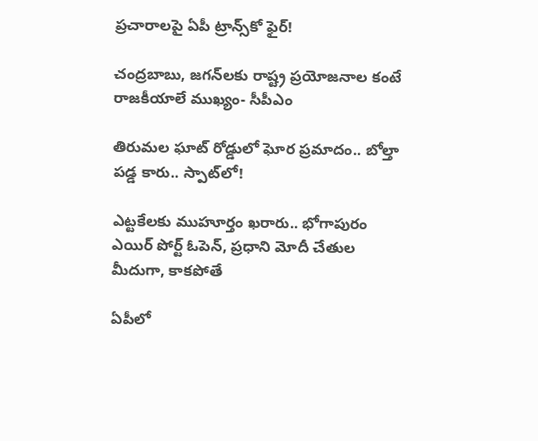ప్రచారాలపై ఏపీ ట్రాన్స్‌కో ఫైర్!

చంద్రబాబు, జగన్‌లకు రాష్ట్ర ప్రయోజనాల కంటే రాజకీయాలే ముఖ్యం- సీపీఎం

తిరుమల ఘాట్ రోడ్డులో ఘోర ప్రమాదం.. బోల్తా పడ్డ కారు.. స్పాట్‌లో!

ఎట్టకేలకు ముహూర్తం ఖరారు.. భోగాపురం ఎయిర్ పోర్ట్ ఓపెన్, ప్రధాని మోదీ చేతుల మీదుగా, కాకపోతే

ఏపీలో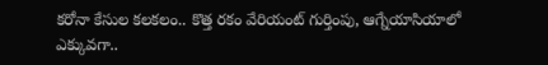కరోనా కేసుల కలకలం.. కొత్త రకం వేరియంట్ గుర్తింపు, ఆగ్నేయాసియాలో ఎక్కువగా..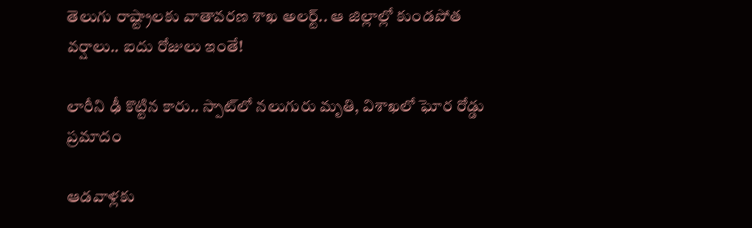తెలుగు రాష్ట్రాలకు వాతావరణ శాఖ అలర్ట్.. ఆ జిల్లాల్లో కుండపోత వర్షాలు.. ఐదు రోజులు ఇంతే!

లారీని ఢీ కొట్టిన కారు.. స్పాట్‌లో నలుగురు మృతి, విశాఖలో ఘోర రోడ్డు ప్రమాదం

ఆడవాళ్లకు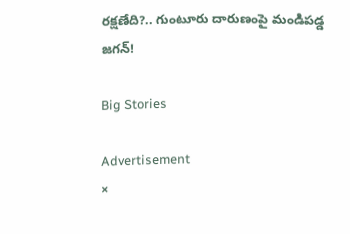రక్షణేది?.. గుంటూరు దారుణంపై మండిపడ్డ జగన్!

Big Stories

Advertisement
×